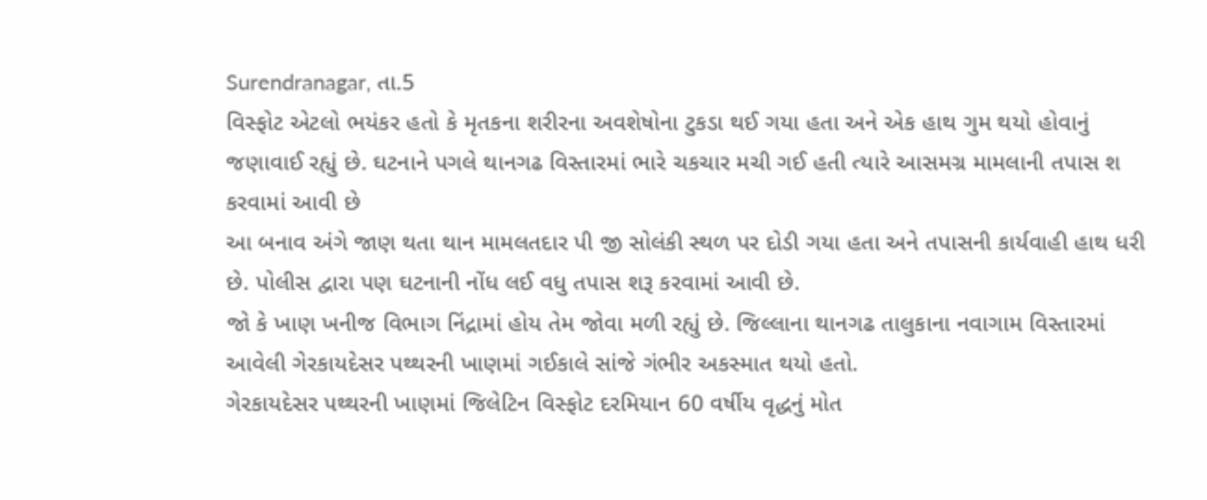Surendranagar, તા.5
વિસ્ફોટ એટલો ભયંકર હતો કે મૃતકના શરીરના અવશેષોના ટુકડા થઈ ગયા હતા અને એક હાથ ગુમ થયો હોવાનું જણાવાઈ રહ્યું છે. ઘટનાને પગલે થાનગઢ વિસ્તારમાં ભારે ચકચાર મચી ગઈ હતી ત્યારે આસમગ્ર મામલાની તપાસ શ કરવામાં આવી છે
આ બનાવ અંગે જાણ થતા થાન મામલતદાર પી જી સોલંકી સ્થળ પર દોડી ગયા હતા અને તપાસની કાર્યવાહી હાથ ધરી છે. પોલીસ દ્વારા પણ ઘટનાની નોંધ લઈ વધુ તપાસ શરૂ કરવામાં આવી છે.
જો કે ખાણ ખનીજ વિભાગ નિંદ્રામાં હોય તેમ જોવા મળી રહ્યું છે. જિલ્લાના થાનગઢ તાલુકાના નવાગામ વિસ્તારમાં આવેલી ગેરકાયદેસર પથ્થરની ખાણમાં ગઈકાલે સાંજે ગંભીર અકસ્માત થયો હતો.
ગેરકાયદેસર પથ્થરની ખાણમાં જિલેટિન વિસ્ફોટ દરમિયાન 60 વર્ષીય વૃદ્ધનું મોત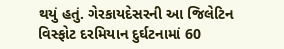થયું હતું. ગેરકાયદેસરની આ જિલેટિન વિસ્ફોટ દરમિયાન દુર્ઘટનામાં 60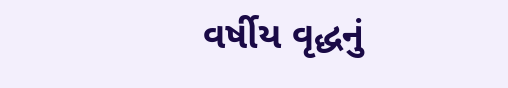વર્ષીય વૃદ્ધનું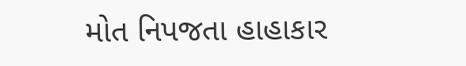મોત નિપજતા હાહાકાર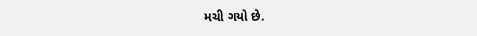મચી ગયો છે.